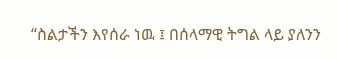“ስልታችን እየሰራ ነዉ ፤ በሰላማዊ ትግል ላይ ያለንን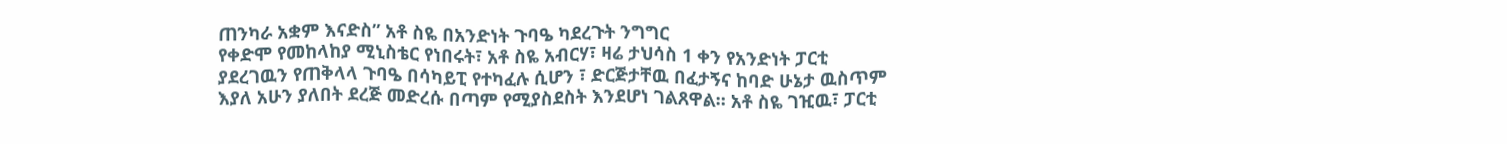ጠንካራ አቋም እናድስ” አቶ ስዬ በአንድነት ጉባዔ ካደረጉት ንግግር
የቀድሞ የመከላከያ ሚኒስቴር የነበሩት፣ አቶ ስዬ አብርሃ፣ ዛሬ ታህሳስ 1 ቀን የአንድነት ፓርቲ ያደረገዉን የጠቅላላ ጉባዔ በሳካይፒ የተካፈሉ ሲሆን ፣ ድርጅታቸዉ በፈታኝና ከባድ ሁኔታ ዉስጥም እያለ አሁን ያለበት ደረጅ መድረሱ በጣም የሚያስደስት እንደሆነ ገልጸዋል። አቶ ስዬ ገዢዉ፣ ፓርቲ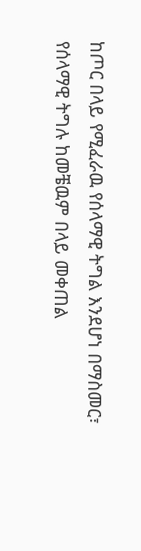ከጦር በላይ የሚፈራዉ የሰላማዊ ትግል እንደሆነ በማስመር፣ የሰላማዊ ትግሉ ከመቼዉም በላይ መቀጠል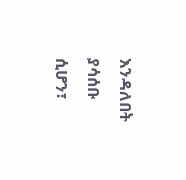እንዳለበት ያሳሰቡ ሲሆን፣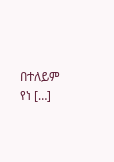በተለይም የነ […]